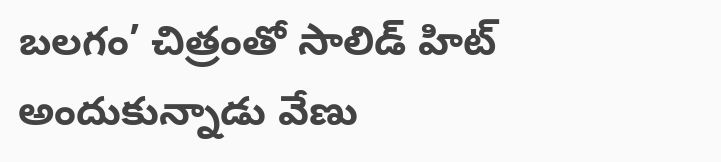బలగం’ చిత్రంతో సాలిడ్ హిట్ అందుకున్నాడు వేణు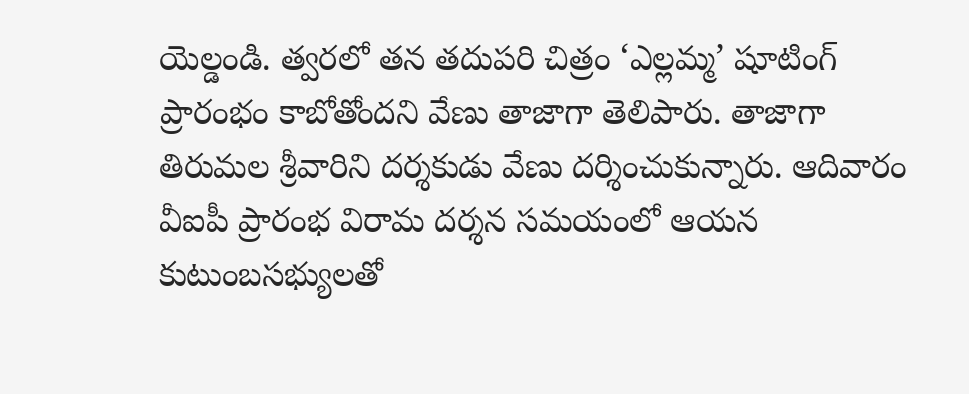యెల్డండి. త్వరలో తన తదుపరి చిత్రం ‘ఎల్లమ్మ’ షూటింగ్ ప్రారంభం కాబోతోందని వేణు తాజాగా తెలిపారు. తాజాగా తిరుమల శ్రీవారిని దర్శకుడు వేణు దర్శించుకున్నారు. ఆదివారం వీఐపీ ప్రారంభ విరామ దర్శన సమయంలో ఆయన కుటుంబసభ్యులతో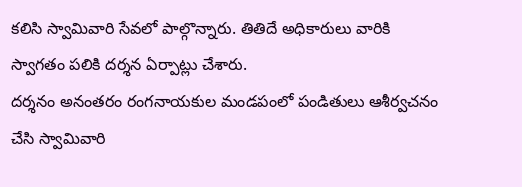కలిసి స్వామివారి సేవలో పాల్గొన్నారు. తితిదే అధికారులు వారికి స్వాగతం పలికి దర్శన ఏర్పాట్లు చేశారు.
దర్శనం అనంతరం రంగనాయకుల మండపంలో పండితులు ఆశీర్వచనం చేసి స్వామివారి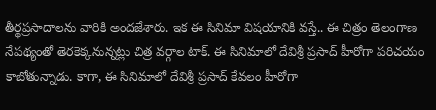తీర్థప్రసాదాలను వారికి అందజేశారు. ఇక ఈ సినిమా విషయానికి వస్తే.. ఈ చిత్రం తెలంగాణ నేపథ్యంతో తెరకెక్కనున్నట్లు చిత్ర వర్గాల టాక్. ఈ సినిమాలో దేవిశ్రీ ప్రసాద్ హీరోగా పరిచయం కాబోతున్నాడు. కాగా, ఈ సినిమాలో దేవిశ్రీ ప్రసాద్ కేవలం హీరోగా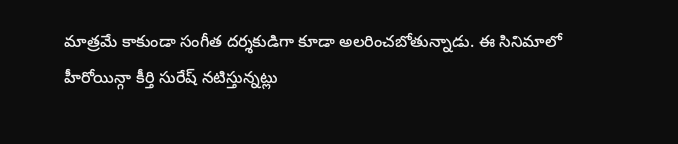మాత్రమే కాకుండా సంగీత దర్శకుడిగా కూడా అలరించబోతున్నాడు. ఈ సినిమాలో హీరోయిన్గా కీర్తి సురేష్ నటిస్తున్నట్లు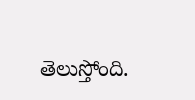తెలుస్తోంది.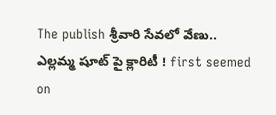The publish శ్రీవారి సేవలో వేణు.. ఎల్లమ్మ షూట్ పై క్లారిటీ ! first seemed on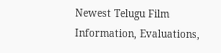Newest Telugu Film Information, Evaluations,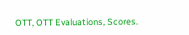OTT, OTT Evaluations, Scores.